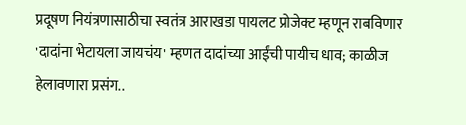प्रदूषण नियंत्रणासाठीचा स्वतंत्र आराखडा पायलट प्रोजेक्ट म्हणून राबविणार
'दादांना भेटायला जायचंय' म्हणत दादांच्या आईंची पायीच धाव; काळीज हेलावणारा प्रसंग..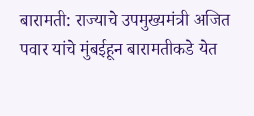बारामती: राज्याचे उपमुख्यमंत्री अजित पवार यांचे मुंबईहून बारामतीकडे येत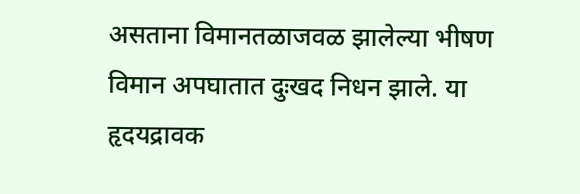असताना विमानतळाजवळ झालेल्या भीषण विमान अपघातात दुःखद निधन झाले. या हृदयद्रावक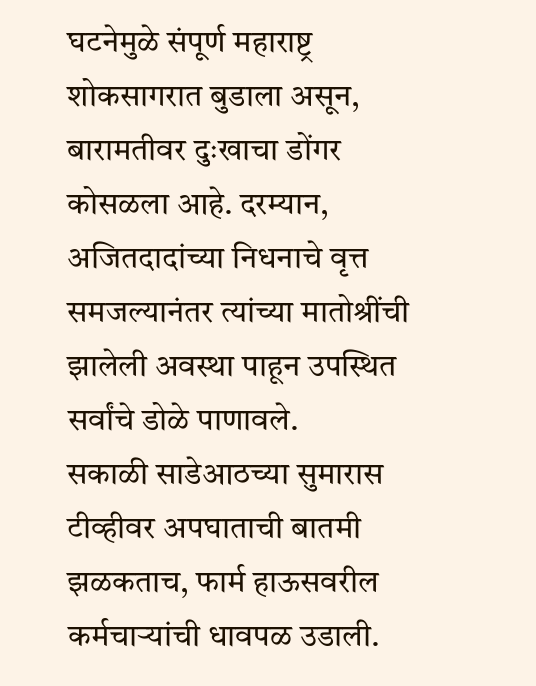घटनेमुळे संपूर्ण महाराष्ट्र शोकसागरात बुडाला असून, बारामतीवर दुःखाचा डोंगर कोसळला आहे. दरम्यान, अजितदादांच्या निधनाचे वृत्त समजल्यानंतर त्यांच्या मातोश्रींची झालेली अवस्था पाहून उपस्थित सर्वांचे डोळे पाणावले.
सकाळी साडेआठच्या सुमारास टीव्हीवर अपघाताची बातमी झळकताच, फार्म हाऊसवरील कर्मचाऱ्यांची धावपळ उडाली.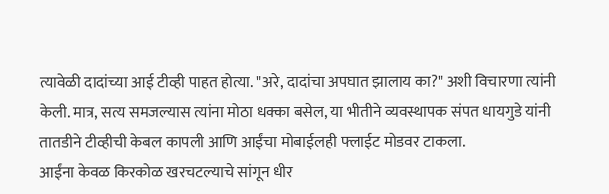त्यावेळी दादांच्या आई टीव्ही पाहत होत्या. "अरे, दादांचा अपघात झालाय का?" अशी विचारणा त्यांनी केली. मात्र, सत्य समजल्यास त्यांना मोठा धक्का बसेल, या भीतीने व्यवस्थापक संपत धायगुडे यांनी तातडीने टीव्हीची केबल कापली आणि आईंचा मोबाईलही फ्लाईट मोडवर टाकला.
आईंना केवळ किरकोळ खरचटल्याचे सांगून धीर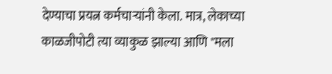देण्याचा प्रयत्न कर्मचाऱ्यांनी केला. मात्र, लेकाच्या काळजीपोटी त्या व्याकुळ झाल्या आणि "मला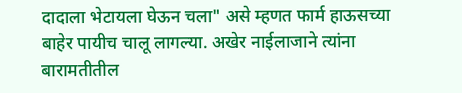दादाला भेटायला घेऊन चला" असे म्हणत फार्म हाऊसच्या बाहेर पायीच चालू लागल्या. अखेर नाईलाजाने त्यांना बारामतीतील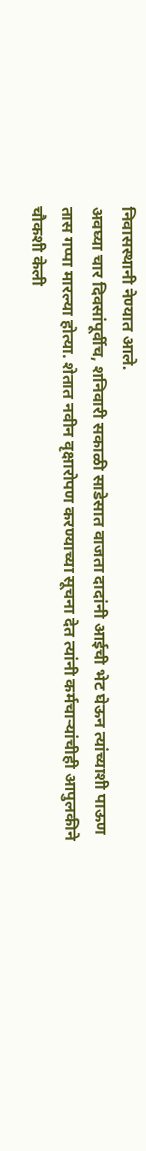निवासस्थानी नेण्यात आले.
अवघ्या चार दिवसांपूर्वीच, शनिवारी सकाळी साडेसात वाजता दादांनी आईची भेट घेऊन त्यांच्याशी पाऊण तास गप्पा मारल्या होत्या. शेतात नवीन वृक्षारोपण करण्याच्या सूचना देत त्यांनी कर्मचाऱ्यांचीही आपुलकीने चौकशी केली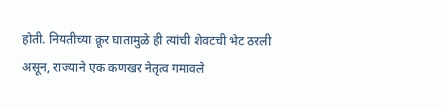होती. नियतीच्या क्रूर घातामुळे ही त्यांची शेवटची भेट ठरली असून, राज्याने एक कणखर नेतृत्व गमावले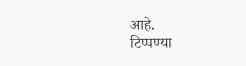आहे.
टिप्पण्या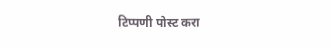टिप्पणी पोस्ट करा